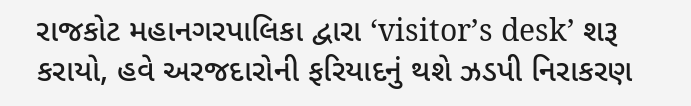રાજકોટ મહાનગરપાલિકા દ્વારા ‘visitor’s desk’ શરૂ કરાયો, હવે અરજદારોની ફરિયાદનું થશે ઝડપી નિરાકરણ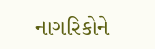નાગરિકોને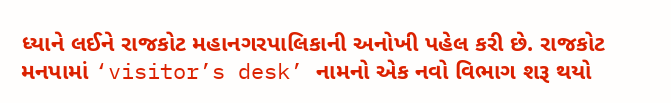ધ્યાને લઈને રાજકોટ મહાનગરપાલિકાની અનોખી પહેલ કરી છે. રાજકોટ મનપામાં ‘visitor’s desk’ નામનો એક નવો વિભાગ શરૂ થયો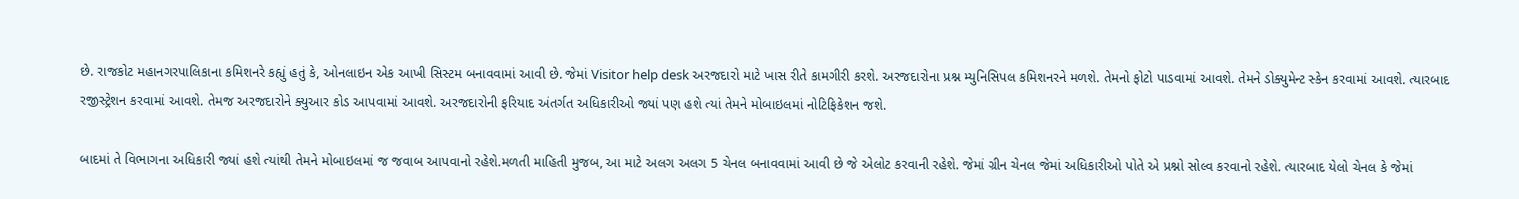છે. રાજકોટ મહાનગરપાલિકાના કમિશનરે કહ્યું હતું કે, ઓનલાઇન એક આખી સિસ્ટમ બનાવવામાં આવી છે. જેમાં Visitor help desk અરજદારો માટે ખાસ રીતે કામગીરી કરશે. અરજદારોના પ્રશ્ન મ્યુનિસિપલ કમિશનરને મળશે. તેમનો ફોટો પાડવામાં આવશે. તેમને ડોક્યુમેન્ટ સ્કેન કરવામાં આવશે. ત્યારબાદ રજીસ્ટ્રેશન કરવામાં આવશે. તેમજ અરજદારોને ક્યુઆર કોડ આપવામાં આવશે. અરજદારોની ફરિયાદ અંતર્ગત અધિકારીઓ જ્યાં પણ હશે ત્યાં તેમને મોબાઇલમાં નોટિફિકેશન જશે.

બાદમાં તે વિભાગના અધિકારી જ્યાં હશે ત્યાંથી તેમને મોબાઇલમાં જ જવાબ આપવાનો રહેશે.મળતી માહિતી મુજબ, આ માટે અલગ અલગ 5 ચેનલ બનાવવામાં આવી છે જે એલોટ કરવાની રહેશે. જેમાં ગ્રીન ચેનલ જેમાં અધિકારીઓ પોતે એ પ્રશ્નો સોલ્વ કરવાનો રહેશે. ત્યારબાદ યેલો ચેનલ કે જેમાં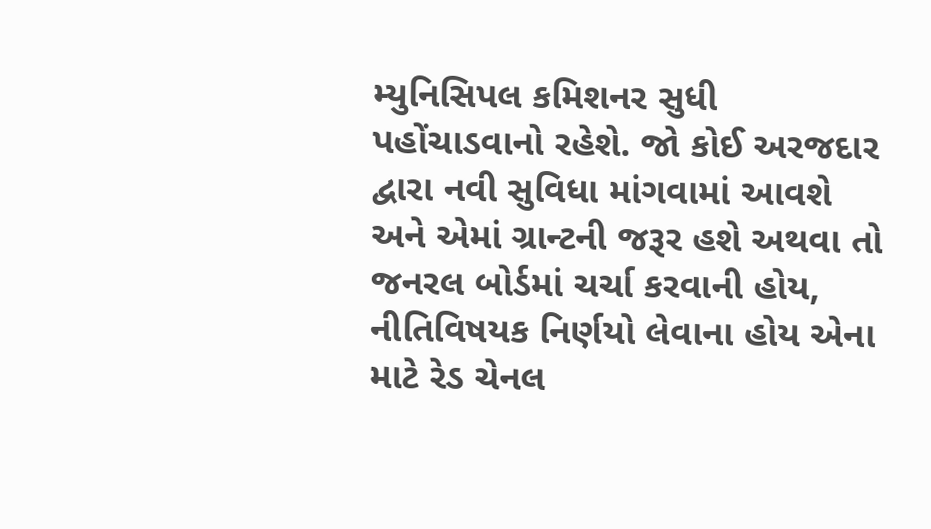મ્યુનિસિપલ કમિશનર સુધી પહોંચાડવાનો રહેશે. જો કોઈ અરજદાર દ્વારા નવી સુવિધા માંગવામાં આવશે અને એમાં ગ્રાન્ટની જરૂર હશે અથવા તો જનરલ બોર્ડમાં ચર્ચા કરવાની હોય, નીતિવિષયક નિર્ણયો લેવાના હોય એના માટે રેડ ચેનલ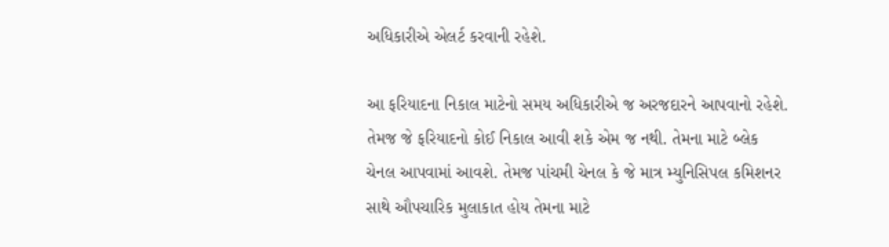અધિકારીએ એલર્ટ કરવાની રહેશે.

આ ફરિયાદના નિકાલ માટેનો સમય અધિકારીએ જ અરજદારને આપવાનો રહેશે. તેમજ જે ફરિયાદનો કોઈ નિકાલ આવી શકે એમ જ નથી. તેમના માટે બ્લેક ચેનલ આપવામાં આવશે. તેમજ પાંચમી ચેનલ કે જે માત્ર મ્યુનિસિપલ કમિશનર સાથે ઔપચારિક મુલાકાત હોય તેમના માટે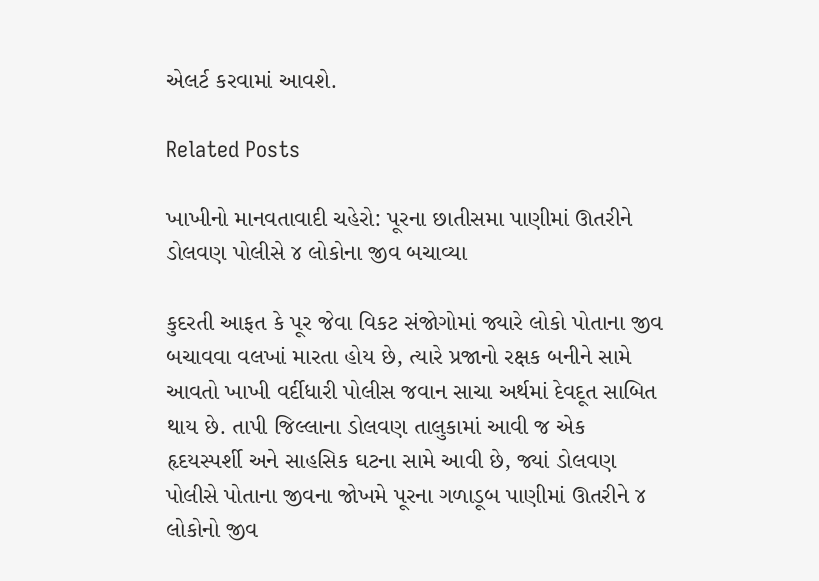એલર્ટ કરવામાં આવશે.

Related Posts

ખાખીનો માનવતાવાદી ચહેરો: પૂરના છાતીસમા પાણીમાં ઊતરીને ડોલવણ પોલીસે ૪ લોકોના જીવ બચાવ્યા

કુદરતી આફત કે પૂર જેવા વિકટ સંજોગોમાં જ્યારે લોકો પોતાના જીવ બચાવવા વલખાં મારતા હોય છે, ત્યારે પ્રજાનો રક્ષક બનીને સામે આવતો ખાખી વર્દીધારી પોલીસ જવાન સાચા અર્થમાં દેવદૂત સાબિત થાય છે. તાપી જિલ્લાના ડોલવણ તાલુકામાં આવી જ એક હૃદયસ્પર્શી અને સાહસિક ઘટના સામે આવી છે, જ્યાં ડોલવણ પોલીસે પોતાના જીવના જોખમે પૂરના ગળાડૂબ પાણીમાં ઊતરીને ૪ લોકોનો જીવ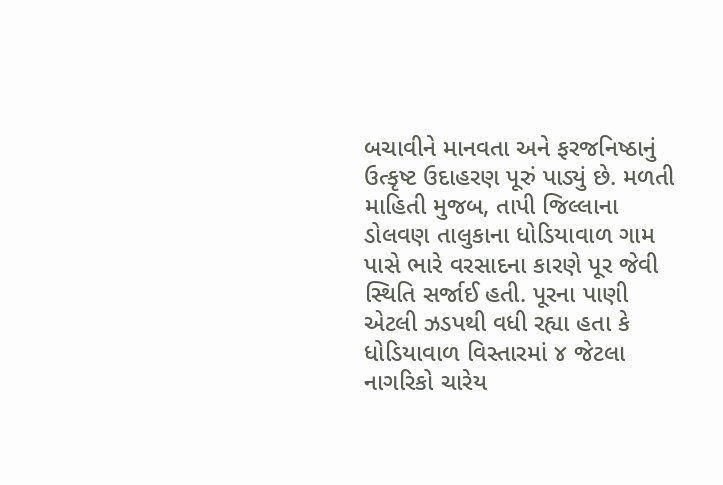બચાવીને માનવતા અને ફરજનિષ્ઠાનું ઉત્કૃષ્ટ ઉદાહરણ પૂરું પાડ્યું છે. મળતી માહિતી મુજબ, તાપી જિલ્લાના ડોલવણ તાલુકાના ધોડિયાવાળ ગામ પાસે ભારે વરસાદના કારણે પૂર જેવી સ્થિતિ સર્જાઈ હતી. પૂરના પાણી એટલી ઝડપથી વધી રહ્યા હતા કે ધોડિયાવાળ વિસ્તારમાં ૪ જેટલા નાગરિકો ચારેય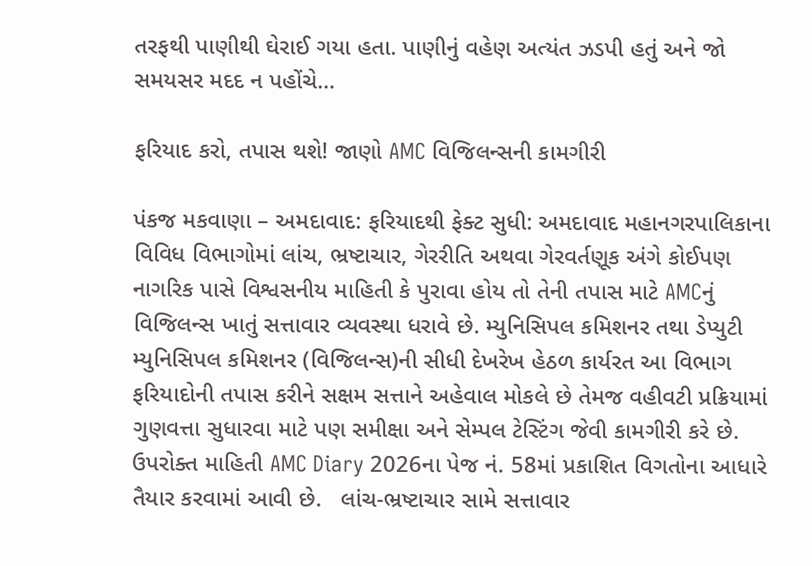તરફથી પાણીથી ઘેરાઈ ગયા હતા. પાણીનું વહેણ અત્યંત ઝડપી હતું અને જો સમયસર મદદ ન પહોંચે…

ફરિયાદ કરો, તપાસ થશે! જાણો AMC વિજિલન્સની કામગીરી

પંકજ મકવાણા – અમદાવાદ: ફરિયાદથી ફેક્ટ સુધી: અમદાવાદ મહાનગરપાલિકાના વિવિધ વિભાગોમાં લાંચ, ભ્રષ્ટાચાર, ગેરરીતિ અથવા ગેરવર્તણૂક અંગે કોઈપણ નાગરિક પાસે વિશ્વસનીય માહિતી કે પુરાવા હોય તો તેની તપાસ માટે AMCનું વિજિલન્સ ખાતું સત્તાવાર વ્યવસ્થા ધરાવે છે. મ્યુનિસિપલ કમિશનર તથા ડેપ્યુટી મ્યુનિસિપલ કમિશનર (વિજિલન્સ)ની સીધી દેખરેખ હેઠળ કાર્યરત આ વિભાગ ફરિયાદોની તપાસ કરીને સક્ષમ સત્તાને અહેવાલ મોકલે છે તેમજ વહીવટી પ્રક્રિયામાં ગુણવત્તા સુધારવા માટે પણ સમીક્ષા અને સેમ્પલ ટેસ્ટિંગ જેવી કામગીરી કરે છે. ઉપરોક્ત માહિતી AMC Diary 2026ના પેજ નં. 58માં પ્રકાશિત વિગતોના આધારે તૈયાર કરવામાં આવી છે.   લાંચ-ભ્રષ્ટાચાર સામે સત્તાવાર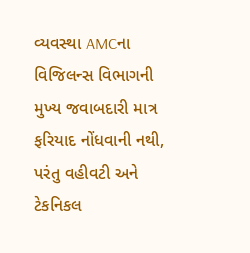વ્યવસ્થા AMCના વિજિલન્સ વિભાગની મુખ્ય જવાબદારી માત્ર ફરિયાદ નોંધવાની નથી, પરંતુ વહીવટી અને ટેકનિકલ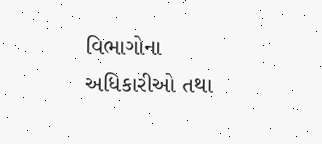વિભાગોના અધિકારીઓ તથા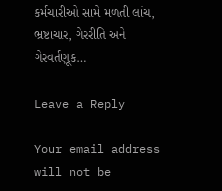કર્મચારીઓ સામે મળતી લાંચ, ભ્રષ્ટાચાર, ગેરરીતિ અને ગેરવર્તણૂક…

Leave a Reply

Your email address will not be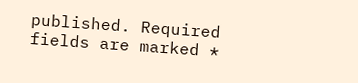published. Required fields are marked *